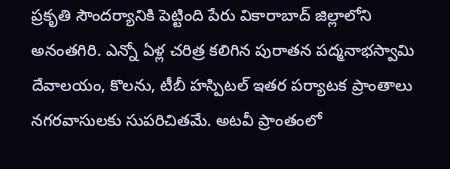ప్రకృతి సౌందర్యానికి పెట్టింది పేరు వికారాబాద్ జిల్లాలోని అనంతగిరి. ఎన్నో ఏళ్ల చరిత్ర కలిగిన పురాతన పద్మనాభస్వామి దేవాలయం, కొలను, టీబీ హస్పిటల్ ఇతర పర్యాటక ప్రాంతాలు నగరవాసులకు సుపరిచితమే. అటవీ ప్రాంతంలో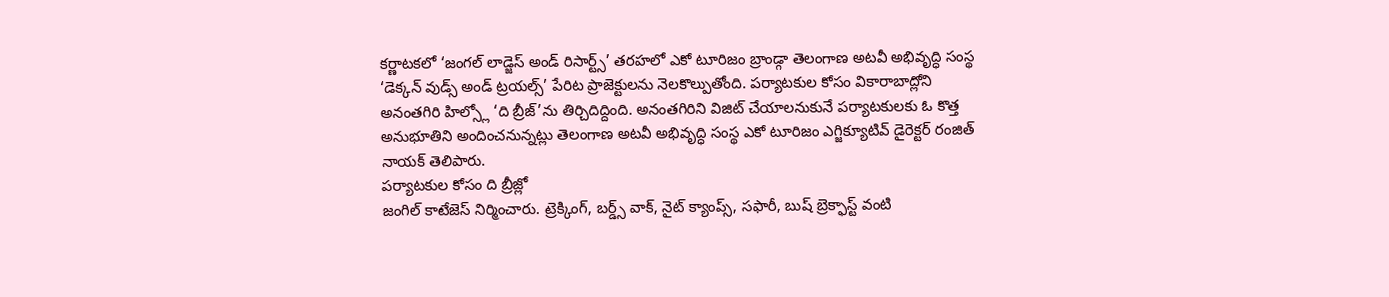కర్ణాటకలో ‘జంగల్ లాడ్జెస్ అండ్ రిసార్ట్స్’ తరహలో ఎకో టూరిజం బ్రాండ్గా తెలంగాణ అటవీ అభివృద్ధి సంస్థ ‘డెక్కన్ వుడ్స్ అండ్ ట్రయల్స్’ పేరిట ప్రాజెక్టులను నెలకొల్పుతోంది. పర్యాటకుల కోసం వికారాబాద్లోని అనంతగిరి హిల్స్లో ‘ది బ్రీజ్’ను తిర్చిదిద్దింది. అనంతగిరిని విజిట్ చేయాలనుకునే పర్యాటకులకు ఓ కొత్త అనుభూతిని అందించనున్నట్లు తెలంగాణ అటవీ అభివృద్ధి సంస్థ ఎకో టూరిజం ఎగ్జిక్యూటివ్ డైరెక్టర్ రంజిత్ నాయక్ తెలిపారు.
పర్యాటకుల కోసం ది బ్రీజ్లో
జంగిల్ కాటేజెస్ నిర్మించారు. ట్రెక్కింగ్, బర్డ్స్ వాక్, నైట్ క్యాంప్స్, సఫారీ, బుష్ బ్రెక్ఫాస్ట్ వంటి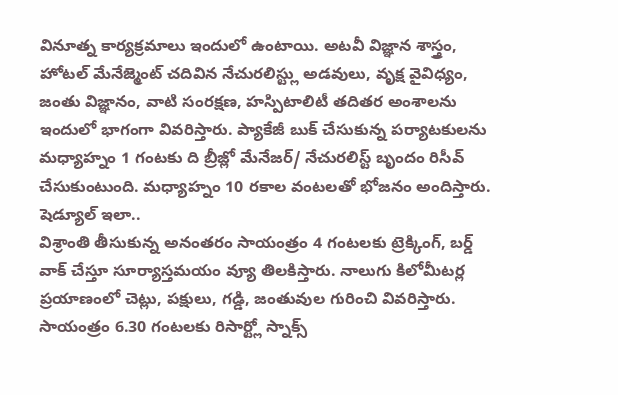వినూత్న కార్యక్రమాలు ఇందులో ఉంటాయి. అటవీ విజ్ఞాన శాస్త్రం, హోటల్ మేనేజ్మెంట్ చదివిన నేచురలిస్ట్లు అడవులు, వృక్ష వైవిధ్యం, జంతు విజ్ఞానం, వాటి సంరక్షణ, హస్పిటాలిటీ తదితర అంశాలను ఇందులో భాగంగా వివరిస్తారు. ప్యాకేజీ బుక్ చేసుకున్న పర్యాటకులను మధ్యాహ్నం 1 గంటకు ది బ్రీజ్లో మేనేజర్/ నేచురలిస్ట్ బృందం రిసీవ్ చేసుకుంటుంది. మధ్యాహ్నం 10 రకాల వంటలతో భోజనం అందిస్తారు.
షెడ్యూల్ ఇలా..
విశ్రాంతి తీసుకున్న అనంతరం సాయంత్రం 4 గంటలకు ట్రెక్కింగ్, బర్డ్ వాక్ చేస్తూ సూర్యాస్తమయం వ్యూ తిలకిస్తారు. నాలుగు కిలోమీటర్ల ప్రయాణంలో చెట్లు, పక్షులు, గడ్డి, జంతువుల గురించి వివరిస్తారు. సాయంత్రం 6.30 గంటలకు రిసార్ట్లో స్నాక్స్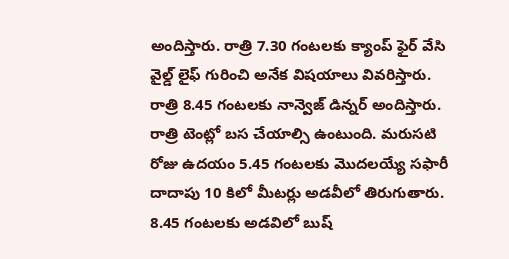అందిస్తారు. రాత్రి 7.30 గంటలకు క్యాంప్ ఫైర్ వేసి వైల్డ్ లైఫ్ గురించి అనేక విషయాలు వివరిస్తారు. రాత్రి 8.45 గంటలకు నాన్వెజ్ డిన్నర్ అందిస్తారు. రాత్రి టెంట్లో బస చేయాల్సి ఉంటుంది. మరుసటి రోజు ఉదయం 5.45 గంటలకు మొదలయ్యే సఫారీ దాదాపు 10 కిలో మీటర్లు అడవీలో తిరుగుతారు. 8.45 గంటలకు అడవిలో బుష్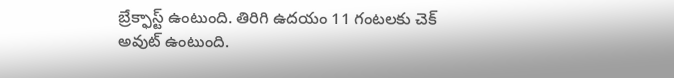బ్రేక్ఫాస్ట్ ఉంటుంది. తిరిగి ఉదయం 11 గంటలకు చెక్ అవుట్ ఉంటుంది.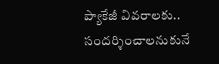ప్యాకేజీ వివరాలకు..
సందర్శించాలనుకునే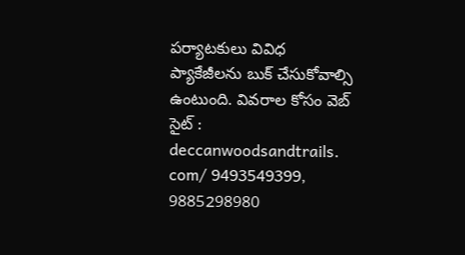పర్యాటకులు వివిధ ప్యాకేజీలను బుక్ చేసుకోవాల్సి ఉంటుంది. వివరాల కోసం వెబ్ సైట్ : deccanwoodsandtrails. com/ 9493549399, 9885298980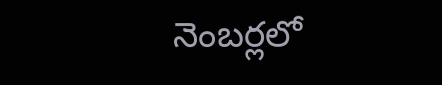నెంబర్లలో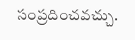సంప్రదించవచ్చు.